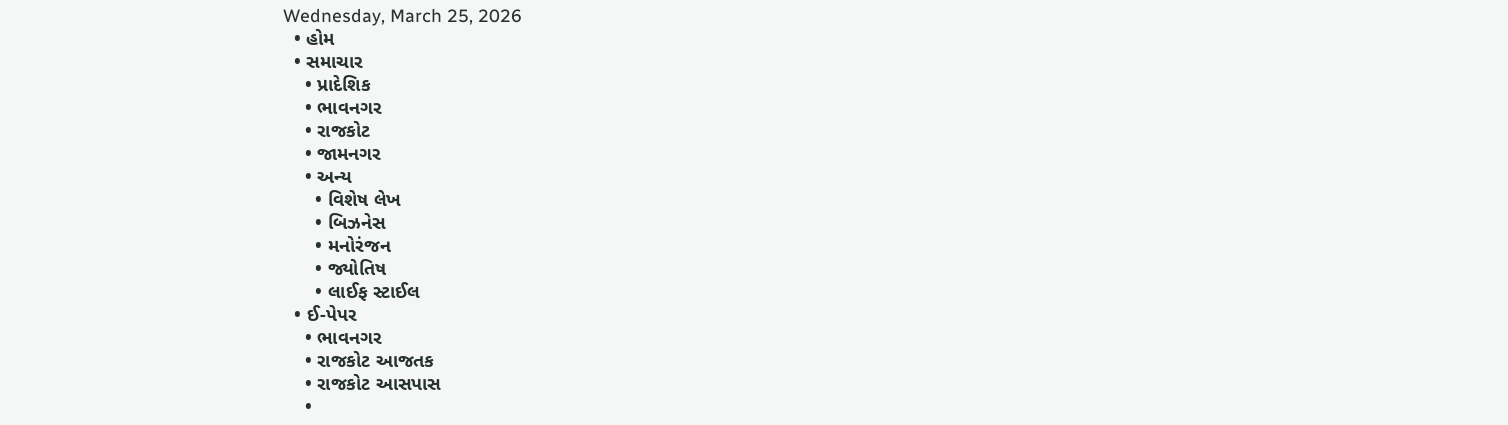Wednesday, March 25, 2026
  • હોમ
  • સમાચાર
    • પ્રાદેશિક
    • ભાવનગર
    • રાજકોટ
    • જામનગર
    • અન્ય
      • વિશેષ લેખ
      • બિઝનેસ
      • મનોરંજન
      • જ્યોતિષ
      • લાઈફ સ્ટાઈલ
  • ઈ-પેપર
    • ભાવનગર
    • રાજકોટ આજતક
    • રાજકોટ આસપાસ
    •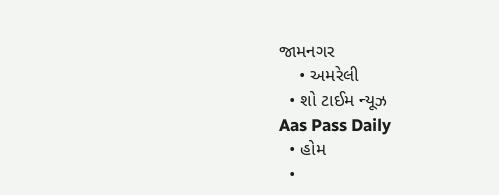જામનગર
    • અમરેલી
  • શો ટાઈમ ન્યૂઝ
Aas Pass Daily
  • હોમ
  •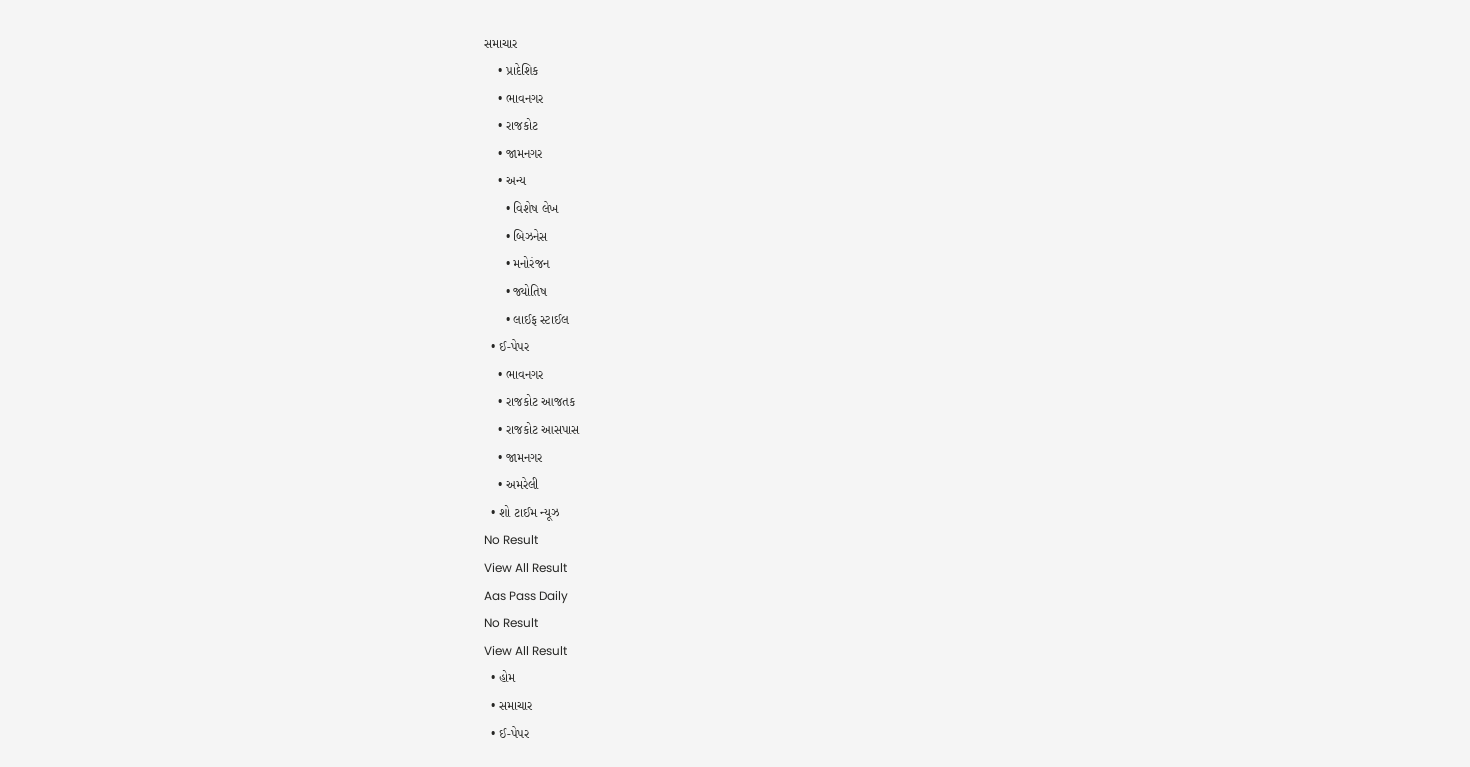સમાચાર
    • પ્રાદેશિક
    • ભાવનગર
    • રાજકોટ
    • જામનગર
    • અન્ય
      • વિશેષ લેખ
      • બિઝનેસ
      • મનોરંજન
      • જ્યોતિષ
      • લાઈફ સ્ટાઈલ
  • ઈ-પેપર
    • ભાવનગર
    • રાજકોટ આજતક
    • રાજકોટ આસપાસ
    • જામનગર
    • અમરેલી
  • શો ટાઈમ ન્યૂઝ
No Result
View All Result
Aas Pass Daily
No Result
View All Result
  • હોમ
  • સમાચાર
  • ઈ-પેપર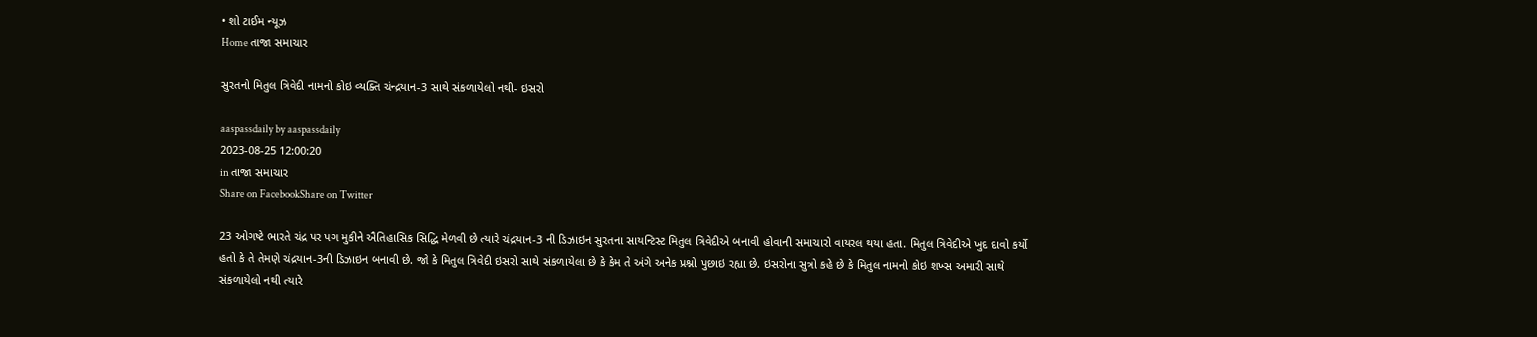• શો ટાઈમ ન્યૂઝ
Home તાજા સમાચાર

સુરતનો મિતુલ ત્રિવેદી નામનો કોઇ વ્યક્તિ ચંન્દ્રયાન-3 સાથે સંકળાયેલો નથી- ઇસરો

aaspassdaily by aaspassdaily
2023-08-25 12:00:20
in તાજા સમાચાર
Share on FacebookShare on Twitter

23 ઓગષ્ટે ભારતે ચંદ્ર પર પગ મુકીને ઐતિહાસિક સિદ્ધિ મેળવી છે ત્યારે ચંદ્રયાન-3 ની ડિઝાઇન સુરતના સાયન્ટિસ્ટ મિતુલ ત્રિવેદીએ બનાવી હોવાની સમાચારો વાયરલ થયા હતા. મિતુલ ત્રિવેદીએ ખુદ દાવો કર્યો હતો કે તે તેમણે ચંદ્રયાન-3ની ડિઝાઇન બનાવી છે. જો કે મિતુલ ત્રિવેદી ઇસરો સાથે સંકળાયેલા છે કે કેમ તે અંગે અનેક પ્રશ્નો પુછાઇ રહ્યા છે. ઇસરોના સુત્રો કહે છે કે મિતુલ નામનો કોઇ શખ્સ અમારી સાથે સંકળાયેલો નથી ત્યારે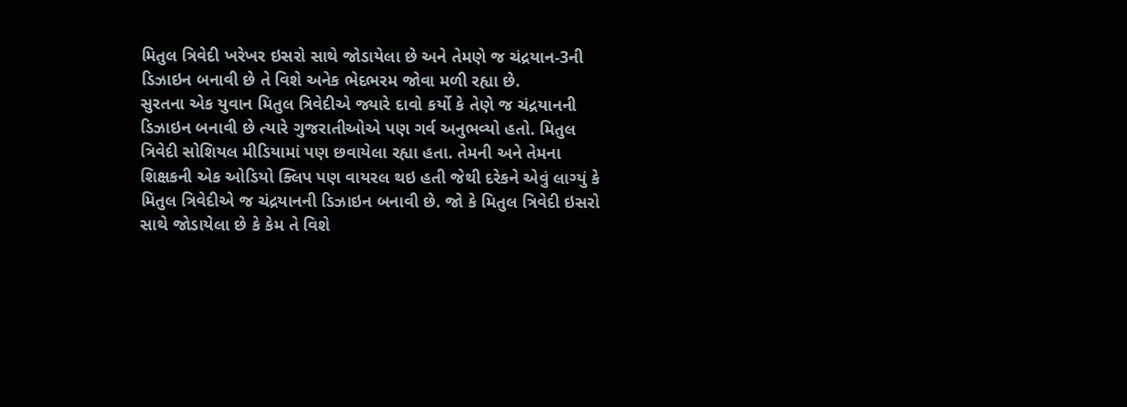મિતુલ ત્રિવેદી ખરેખર ઇસરો સાથે જોડાયેલા છે અને તેમણે જ ચંદ્રયાન-3ની ડિઝાઇન બનાવી છે તે વિશે અનેક ભેદભરમ જોવા મળી રહ્યા છે.
સુરતના એક યુવાન મિતુલ ત્રિવેદીએ જ્યારે દાવો કર્યો કે તેણે જ ચંદ્રયાનની ડિઝાઇન બનાવી છે ત્યારે ગુજરાતીઓએ પણ ગર્વ અનુભવ્યો હતો. મિતુલ ત્રિવેદી સોશિયલ મીડિયામાં પણ છવાયેલા રહ્યા હતા. તેમની અને તેમના શિક્ષકની એક ઓડિયો ક્લિપ પણ વાયરલ થઇ હતી જેથી દરેકને એવું લાગ્યું કે મિતુલ ત્રિવેદીએ જ ચંદ્રયાનની ડિઝાઇન બનાવી છે. જો કે મિતુલ ત્રિવેદી ઇસરો સાથે જોડાયેલા છે કે કેમ તે વિશે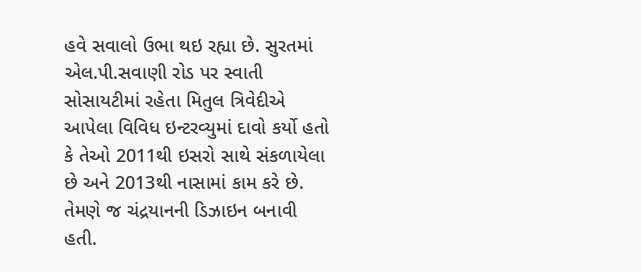હવે સવાલો ઉભા થઇ રહ્યા છે. સુરતમાં એલ.પી.સવાણી રોડ પર સ્વાતી સોસાયટીમાં રહેતા મિતુલ ત્રિવેદીએ આપેલા વિવિધ ઇન્ટરવ્યુમાં દાવો કર્યો હતો કે તેઓ 2011થી ઇસરો સાથે સંકળાયેલા છે અને 2013થી નાસામાં કામ કરે છે. તેમણે જ ચંદ્રયાનની ડિઝાઇન બનાવી હતી.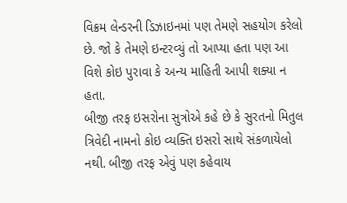વિક્રમ લેન્ડરની ડિઝાઇનમાં પણ તેમણે સહયોગ કરેલો છે. જો કે તેમણે ઇન્ટરવ્યું તો આપ્યા હતા પણ આ વિશે કોઇ પુરાવા કે અન્ય માહિતી આપી શક્યા ન હતા.
બીજી તરફ ઇસરોના સુત્રોએ કહે છે કે સુરતનો મિતુલ ત્રિવેદી નામનો કોઇ વ્યક્તિ ઇસરો સાથે સંકળાયેલો નથી. બીજી તરફ એવું પણ કહેવાય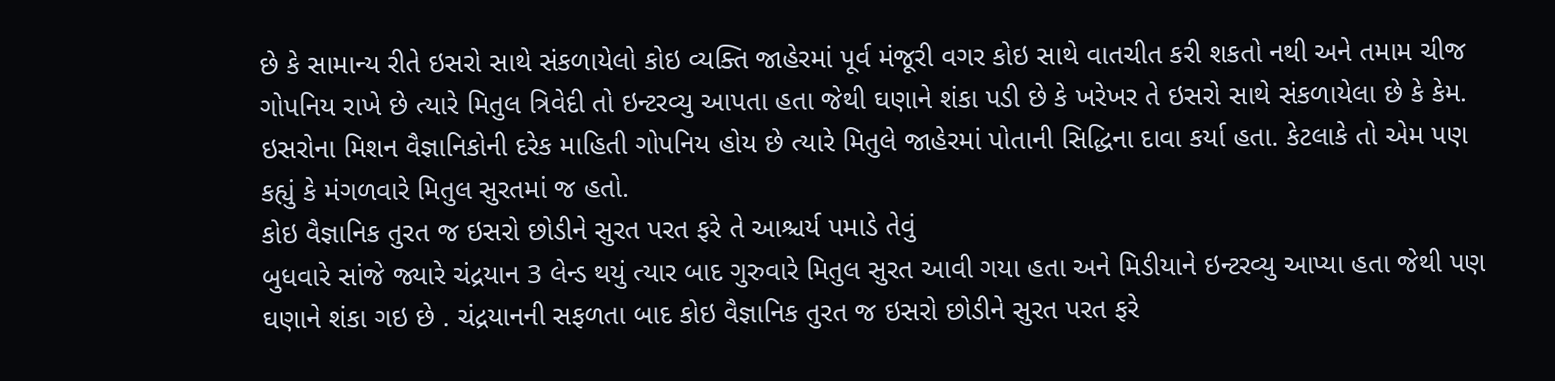છે કે સામાન્ય રીતે ઇસરો સાથે સંકળાયેલો કોઇ વ્યક્તિ જાહેરમાં પૂર્વ મંજૂરી વગર કોઇ સાથે વાતચીત કરી શકતો નથી અને તમામ ચીજ ગોપનિય રાખે છે ત્યારે મિતુલ ત્રિવેદી તો ઇન્ટરવ્યુ આપતા હતા જેથી ઘણાને શંકા પડી છે કે ખરેખર તે ઇસરો સાથે સંકળાયેલા છે કે કેમ. ઇસરોના મિશન વૈજ્ઞાનિકોની દરેક માહિતી ગોપનિય હોય છે ત્યારે મિતુલે જાહેરમાં પોતાની સિદ્ધિના દાવા કર્યા હતા. કેટલાકે તો એમ પણ કહ્યું કે મંગળવારે મિતુલ સુરતમાં જ હતો.
કોઇ વૈજ્ઞાનિક તુરત જ ઇસરો છોડીને સુરત પરત ફરે તે આશ્ચર્ય પમાડે તેવું
બુધવારે સાંજે જ્યારે ચંદ્રયાન 3 લેન્ડ થયું ત્યાર બાદ ગુરુવારે મિતુલ સુરત આવી ગયા હતા અને મિડીયાને ઇન્ટરવ્યુ આપ્યા હતા જેથી પણ ઘણાને શંકા ગઇ છે . ચંદ્રયાનની સફળતા બાદ કોઇ વૈજ્ઞાનિક તુરત જ ઇસરો છોડીને સુરત પરત ફરે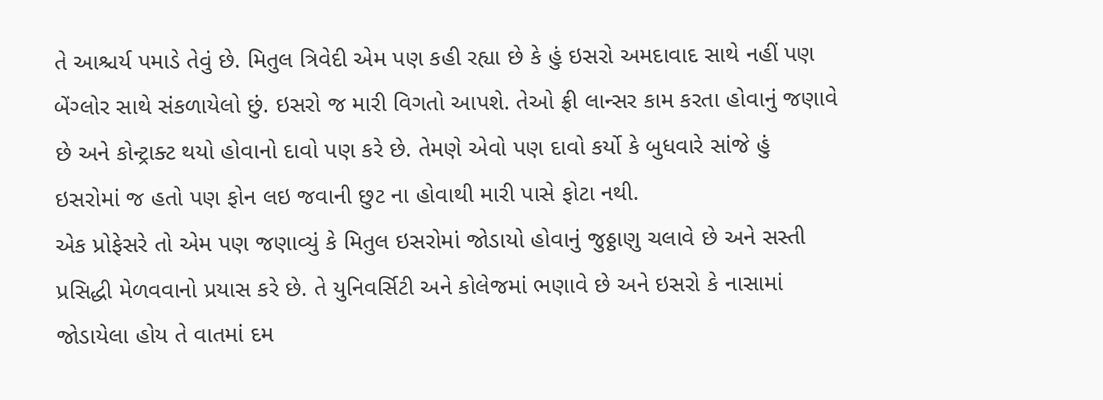તે આશ્ચર્ય પમાડે તેવું છે. મિતુલ ત્રિવેદી એમ પણ કહી રહ્યા છે કે હું ઇસરો અમદાવાદ સાથે નહીં પણ બેંગ્લોર સાથે સંકળાયેલો છું. ઇસરો જ મારી વિગતો આપશે. તેઓ ફ્રી લાન્સર કામ કરતા હોવાનું જણાવે છે અને કોન્ટ્રાક્ટ થયો હોવાનો દાવો પણ કરે છે. તેમણે એવો પણ દાવો કર્યો કે બુધવારે સાંજે હું ઇસરોમાં જ હતો પણ ફોન લઇ જવાની છુટ ના હોવાથી મારી પાસે ફોટા નથી.
એક પ્રોફેસરે તો એમ પણ જણાવ્યું કે મિતુલ ઇસરોમાં જોડાયો હોવાનું જુઠ્ઠાણુ ચલાવે છે અને સસ્તી પ્રસિદ્ધી મેળવવાનો પ્રયાસ કરે છે. તે યુનિવર્સિટી અને કોલેજમાં ભણાવે છે અને ઇસરો કે નાસામાં જોડાયેલા હોય તે વાતમાં દમ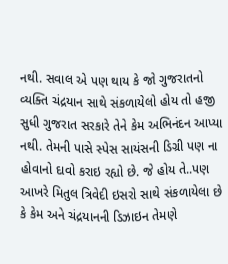નથી. સવાલ એ પણ થાય કે જો ગુજરાતનો વ્યક્તિ ચંદ્રયાન સાથે સંકળાયેલો હોય તો હજી સુધી ગુજરાત સરકારે તેને કેમ અભિનંદન આપ્યા નથી. તેમની પાસે સ્પેસ સાયંસની ડિગ્રી પણ ના હોવાનો દાવો કરાઇ રહ્યો છે. જે હોય તે..પણ આખરે મિતુલ ત્રિવેદી ઇસરો સાથે સંકળાયેલા છે કે કેમ અને ચંદ્રયાનની ડિઝાઇન તેમણે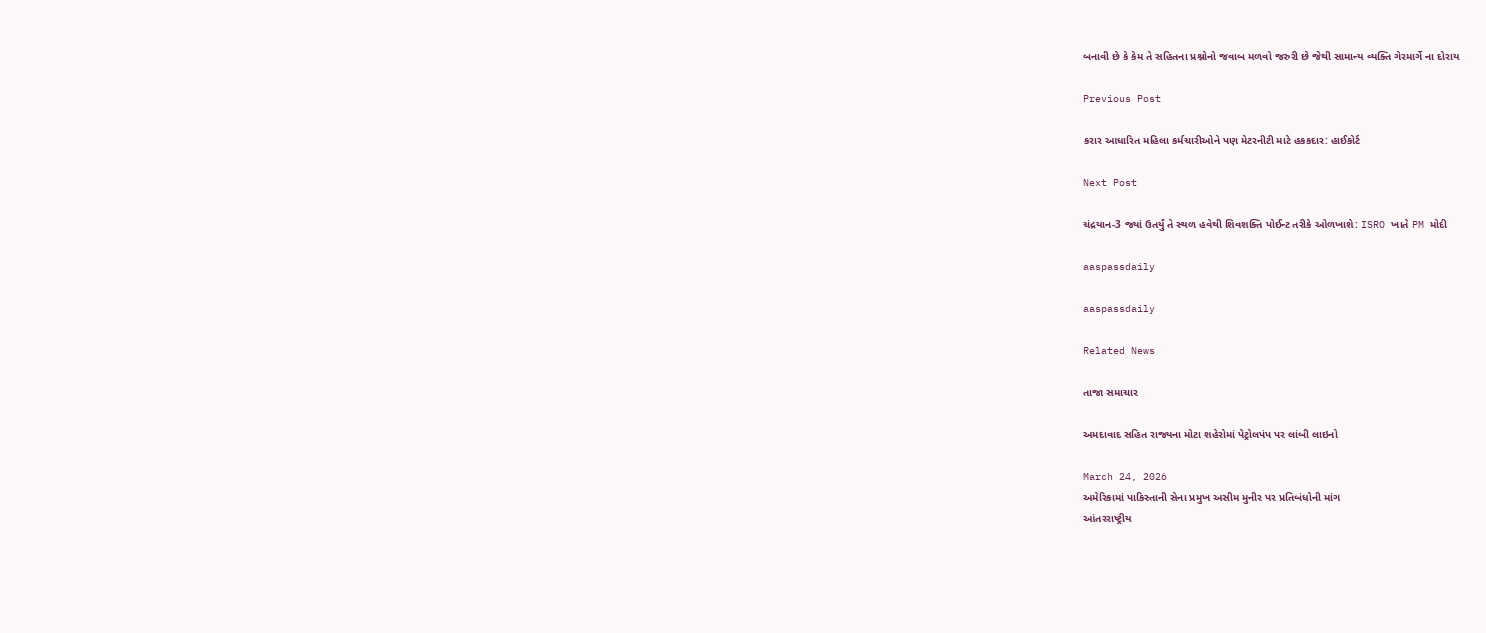બનાવી છે કે કેમ તે સહિતના પ્રશ્નોનો જવાબ મળવો જરુરી છે જેથી સામાન્ય વ્યક્તિ ગેરમાર્ગે ના દોરાય

Previous Post

કરાર આધારિત મહિલા કર્મચારીઓને પણ મેટરનીટી માટે હકકદાર: હાઈકોર્ટ

Next Post

ચંદ્રયાન-3 જ્યાં ઉતર્યું તે સ્થળ હવેથી શિવશક્તિ પોઈન્ટ તરીકે ઓળખાશે: ISRO ખાતે PM મોદી

aaspassdaily

aaspassdaily

Related News

તાજા સમાચાર

અમદાવાદ સહિત રાજ્યના મોટા શહેરોમાં પેટ્રોલપંપ પર લાંબી લાઇનો

March 24, 2026
અમેરિકામાં પાકિસ્તાની સેના પ્રમુખ અસીમ મુનીર પર પ્રતિબંધોની માંગ
આંતરરાષ્ટ્રીય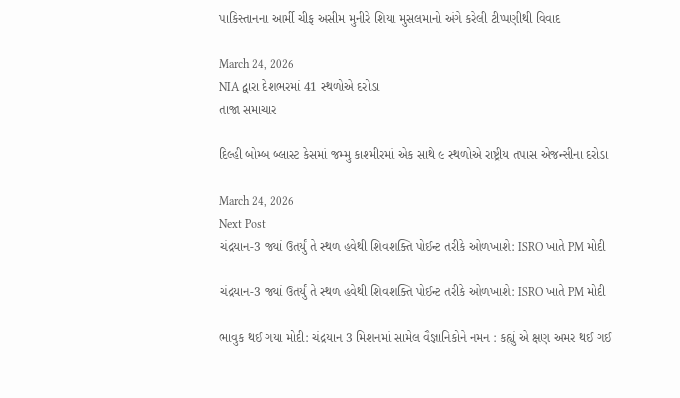પાકિસ્તાનના આર્મી ચીફ અસીમ મુનીરે શિયા મુસલમાનો અંગે કરેલી ટીપ્પણીથી વિવાદ

March 24, 2026
NIA દ્વારા દેશભરમાં 41 સ્થળોએ દરોડા
તાજા સમાચાર

દિલ્હી બોમ્બ બ્લાસ્ટ કેસમાં જમ્મુ કાશ્મીરમાં એક સાથે ૯ સ્થળોએ રાષ્ટ્રીય તપાસ એજન્સીના દરોડા

March 24, 2026
Next Post
ચંદ્રયાન-3 જ્યાં ઉતર્યું તે સ્થળ હવેથી શિવશક્તિ પોઈન્ટ તરીકે ઓળખાશે: ISRO ખાતે PM મોદી

ચંદ્રયાન-3 જ્યાં ઉતર્યું તે સ્થળ હવેથી શિવશક્તિ પોઈન્ટ તરીકે ઓળખાશે: ISRO ખાતે PM મોદી

ભાવુક થઈ ગયા મોદી: ચંદ્રયાન 3 મિશનમાં સામેલ વૈજ્ઞાનિકોને નમન : કહ્યું એ ક્ષણ અમર થઈ ગઈ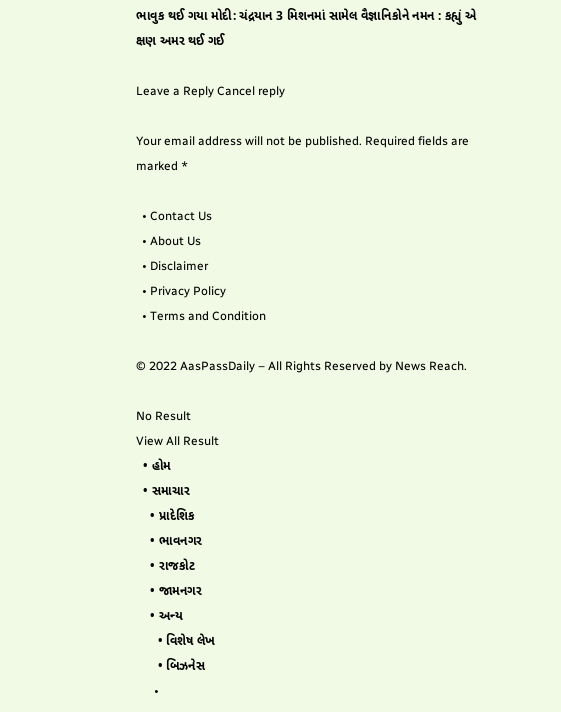ભાવુક થઈ ગયા મોદી: ચંદ્રયાન 3 મિશનમાં સામેલ વૈજ્ઞાનિકોને નમન : કહ્યું એ ક્ષણ અમર થઈ ગઈ

Leave a Reply Cancel reply

Your email address will not be published. Required fields are marked *

  • Contact Us
  • About Us
  • Disclaimer
  • Privacy Policy
  • Terms and Condition

© 2022 AasPassDaily – All Rights Reserved by News Reach.

No Result
View All Result
  • હોમ
  • સમાચાર
    • પ્રાદેશિક
    • ભાવનગર
    • રાજકોટ
    • જામનગર
    • અન્ય
      • વિશેષ લેખ
      • બિઝનેસ
      •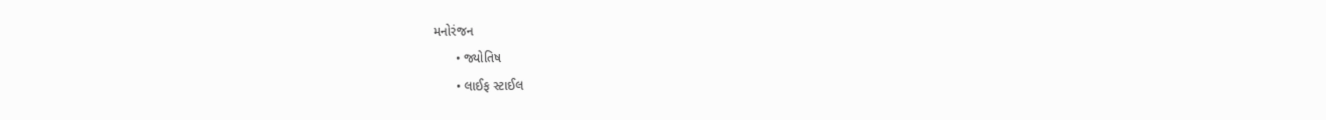મનોરંજન
      • જ્યોતિષ
      • લાઈફ સ્ટાઈલ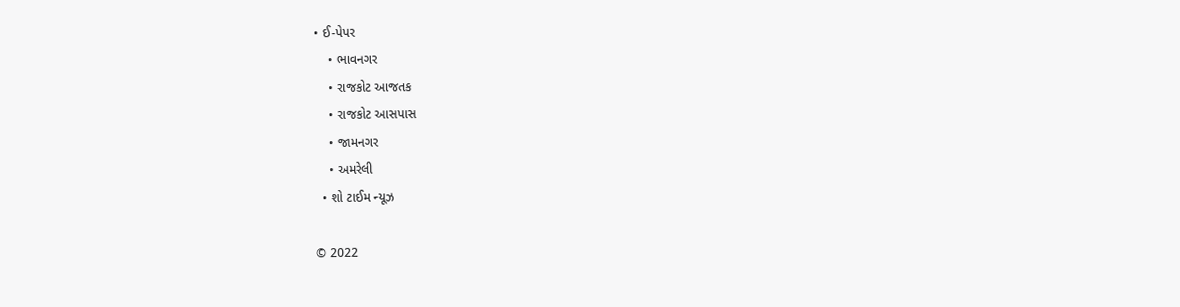• ઈ-પેપર
    • ભાવનગર
    • રાજકોટ આજતક
    • રાજકોટ આસપાસ
    • જામનગર
    • અમરેલી
  • શો ટાઈમ ન્યૂઝ

© 2022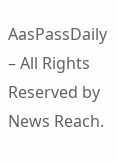AasPassDaily – All Rights Reserved by News Reach.